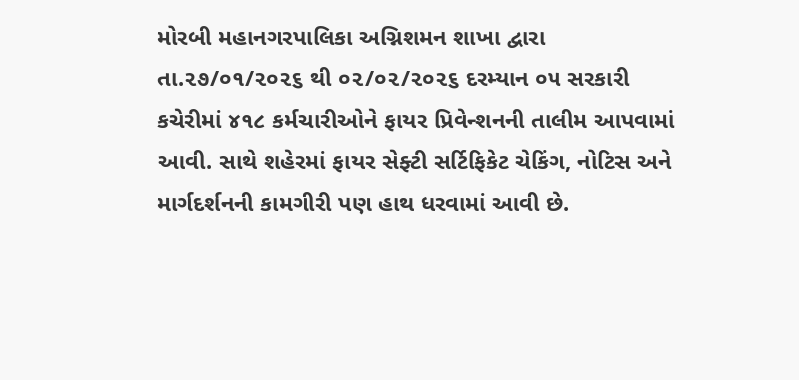મોરબી મહાનગરપાલિકા અગ્નિશમન શાખા દ્વારા તા.૨૭/૦૧/૨૦૨૬ થી ૦૨/૦૨/૨૦૨૬ દરમ્યાન ૦૫ સરકારી કચેરીમાં ૪૧૮ કર્મચારીઓને ફાયર પ્રિવેન્શનની તાલીમ આપવામાં આવી. સાથે શહેરમાં ફાયર સેફ્ટી સર્ટિફિકેટ ચેકિંગ, નોટિસ અને માર્ગદર્શનની કામગીરી પણ હાથ ધરવામાં આવી છે.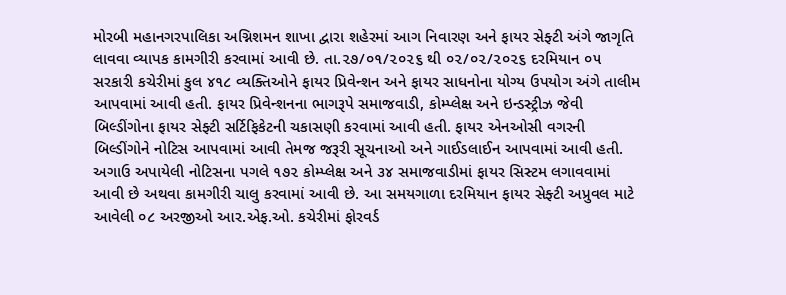મોરબી મહાનગરપાલિકા અગ્નિશમન શાખા દ્વારા શહેરમાં આગ નિવારણ અને ફાયર સેફ્ટી અંગે જાગૃતિ લાવવા વ્યાપક કામગીરી કરવામાં આવી છે. તા.૨૭/૦૧/૨૦૨૬ થી ૦૨/૦૨/૨૦૨૬ દરમિયાન ૦૫ સરકારી કચેરીમાં કુલ ૪૧૮ વ્યક્તિઓને ફાયર પ્રિવેન્શન અને ફાયર સાધનોના યોગ્ય ઉપયોગ અંગે તાલીમ આપવામાં આવી હતી. ફાયર પ્રિવેન્શનના ભાગરૂપે સમાજવાડી, કોમ્પ્લેક્ષ અને ઇન્ડસ્ટ્રીઝ જેવી બિલ્ડીંગોના ફાયર સેફ્ટી સર્ટિફિકેટની ચકાસણી કરવામાં આવી હતી. ફાયર એનઓસી વગરની બિલ્ડીંગોને નોટિસ આપવામાં આવી તેમજ જરૂરી સૂચનાઓ અને ગાઈડલાઈન આપવામાં આવી હતી. અગાઉ અપાયેલી નોટિસના પગલે ૧૭૨ કોમ્પ્લેક્ષ અને ૩૪ સમાજવાડીમાં ફાયર સિસ્ટમ લગાવવામાં આવી છે અથવા કામગીરી ચાલુ કરવામાં આવી છે. આ સમયગાળા દરમિયાન ફાયર સેફ્ટી અપ્રુવલ માટે આવેલી ૦૮ અરજીઓ આર.એફ.ઓ. કચેરીમાં ફોરવર્ડ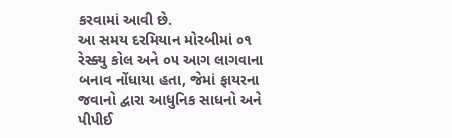કરવામાં આવી છે.
આ સમય દરમિયાન મોરબીમાં ૦૧ રેસ્ક્યુ કોલ અને ૦૫ આગ લાગવાના બનાવ નોંધાયા હતા, જેમાં ફાયરના જવાનો દ્વારા આધુનિક સાધનો અને પીપીઈ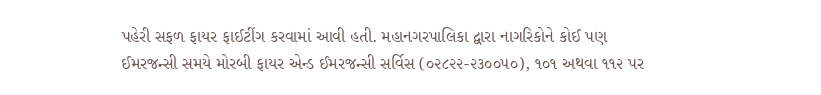પહેરી સફળ ફાયર ફાઈટીંગ કરવામાં આવી હતી. મહાનગરપાલિકા દ્વારા નાગરિકોને કોઈ પણ ઈમરજન્સી સમયે મોરબી ફાયર એન્ડ ઈમરજન્સી સર્વિસ (૦૨૮૨૨-૨૩૦૦૫૦), ૧૦૧ અથવા ૧૧૨ પર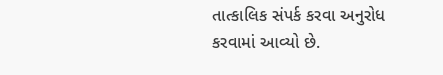તાત્કાલિક સંપર્ક કરવા અનુરોધ કરવામાં આવ્યો છે.